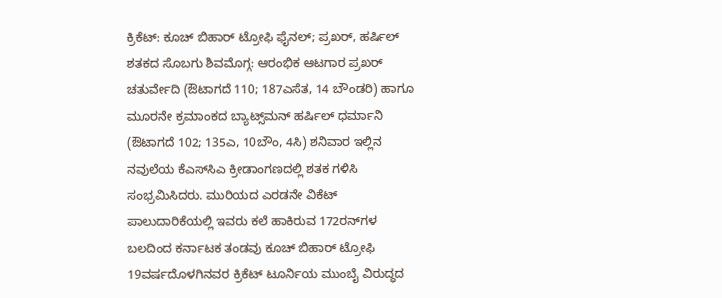ಕ್ರಿಕೆಟ್‌: ಕೂಚ್‌ ಬಿಹಾರ್‌ ಟ್ರೋಫಿ ಫೈನಲ್‌; ಪ್ರಖರ್‌, ಹರ್ಷಿಲ್‌ ಶತಕದ ಸೊಬಗು ಶಿವಮೊಗ್ಗ: ಆರಂಭಿಕ ಆಟಗಾರ ಪ್ರಖರ್‌ ಚತುರ್ವೇದಿ (ಔಟಾಗದೆ 110; 187ಎಸೆತ, 14 ಬೌಂಡರಿ) ಹಾಗೂ ಮೂರನೇ ಕ್ರಮಾಂಕದ ಬ್ಯಾಟ್ಸ್‌ಮನ್‌ ಹರ್ಷಿಲ್‌ ಧರ್ಮಾನಿ (ಔಟಾಗದೆ 102; 135ಎ, 10ಬೌಂ, 4ಸಿ) ಶನಿವಾರ ಇಲ್ಲಿನ ನವುಲೆಯ ಕೆಎಸ್‌ಸಿಎ ಕ್ರೀಡಾಂಗಣದಲ್ಲಿ ಶತಕ ಗಳಿಸಿ ಸಂಭ್ರಮಿಸಿದರು. ಮುರಿಯದ ಎರಡನೇ ವಿಕೆಟ್‌ ಪಾಲುದಾರಿಕೆಯಲ್ಲಿ ಇವರು ಕಲೆ ಹಾಕಿರುವ 172ರನ್‌ಗಳ ಬಲದಿಂದ ಕರ್ನಾಟಕ ತಂಡವು ಕೂಚ್‌ ಬಿಹಾರ್‌ ಟ್ರೋಫಿ 19ವರ್ಷದೊಳಗಿನವರ ಕ್ರಿಕೆಟ್‌ ಟೂರ್ನಿಯ ಮುಂಬೈ ವಿರುದ್ಧದ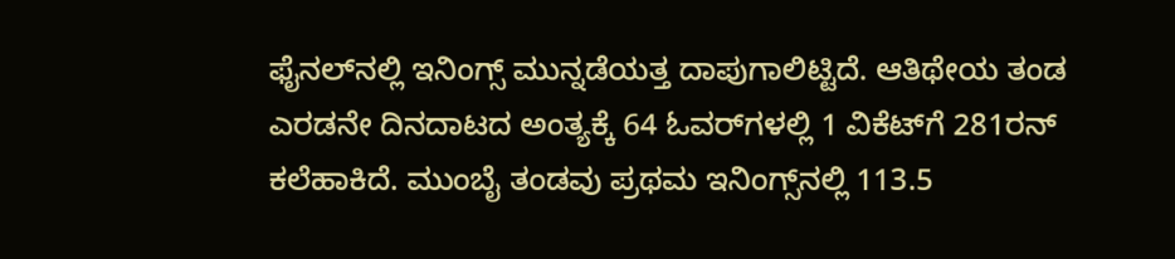ಫೈನಲ್‌ನಲ್ಲಿ ಇನಿಂಗ್ಸ್‌ ಮುನ್ನಡೆಯತ್ತ ದಾಪುಗಾಲಿಟ್ಟಿದೆ. ಆತಿಥೇಯ ತಂಡ ಎರಡನೇ ದಿನದಾಟದ ಅಂತ್ಯಕ್ಕೆ 64 ಓವರ್‌ಗಳಲ್ಲಿ 1 ವಿಕೆಟ್‌ಗೆ 281ರನ್‌ ಕಲೆಹಾಕಿದೆ. ಮುಂಬೈ ತಂಡವು ಪ್ರಥಮ ಇನಿಂಗ್ಸ್‌ನಲ್ಲಿ 113.5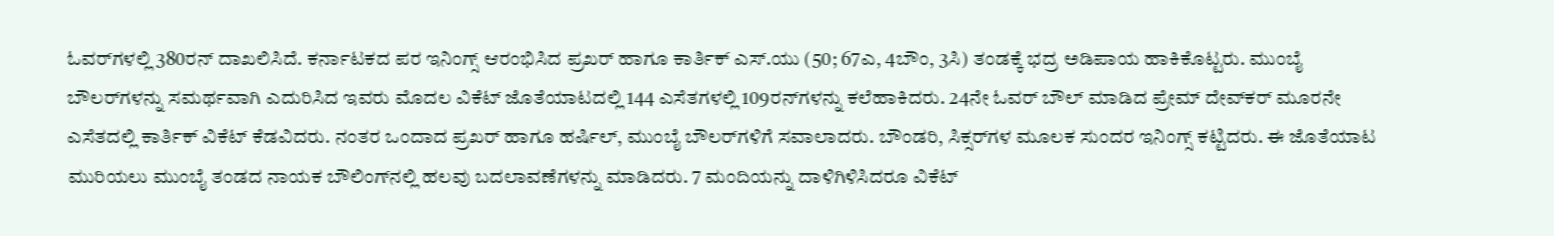ಓವರ್‌ಗಳಲ್ಲಿ 380ರನ್‌ ದಾಖಲಿಸಿದೆ. ಕರ್ನಾಟಕದ ಪರ ಇನಿಂಗ್ಸ್‌ ಆರಂಭಿಸಿದ ಪ್ರಖರ್‌ ಹಾಗೂ ಕಾರ್ತಿಕ್‌ ಎಸ್‌.ಯು (50; 67ಎ, 4ಬೌಂ, 3ಸಿ) ತಂಡಕ್ಕೆ ಭದ್ರ ಅಡಿಪಾಯ ಹಾಕಿಕೊಟ್ಟರು. ಮುಂಬೈ ಬೌಲರ್‌ಗಳನ್ನು ಸಮರ್ಥವಾಗಿ ಎದುರಿಸಿದ ಇವರು ಮೊದಲ ವಿಕೆಟ್‌ ಜೊತೆಯಾಟದಲ್ಲಿ 144 ಎಸೆತಗಳಲ್ಲಿ 109ರನ್‌ಗಳನ್ನು ಕಲೆಹಾಕಿದರು. 24ನೇ ಓವರ್‌ ಬೌಲ್‌ ಮಾಡಿದ ಪ್ರೇಮ್‌ ದೇವ್‌ಕರ್‌ ಮೂರನೇ ಎಸೆತದಲ್ಲಿ ಕಾರ್ತಿಕ್‌ ವಿಕೆಟ್‌ ಕೆಡವಿದರು. ನಂತರ ಒಂದಾದ ಪ್ರಖರ್‌ ಹಾಗೂ ಹರ್ಷಿಲ್‌, ಮುಂಬೈ ಬೌಲರ್‌ಗಳಿಗೆ ಸವಾಲಾದರು. ಬೌಂಡರಿ, ಸಿಕ್ಸರ್‌ಗಳ ಮೂಲಕ ಸುಂದರ ಇನಿಂಗ್ಸ್‌ ಕಟ್ಟಿದರು. ಈ ಜೊತೆಯಾಟ ಮುರಿಯಲು ಮುಂಬೈ ತಂಡದ ನಾಯಕ ಬೌಲಿಂಗ್‌ನಲ್ಲಿ ಹಲವು ಬದಲಾವಣೆಗಳನ್ನು ಮಾಡಿದರು. 7 ಮಂದಿಯನ್ನು ದಾಳಿಗಿಳಿಸಿದರೂ ವಿಕೆಟ್‌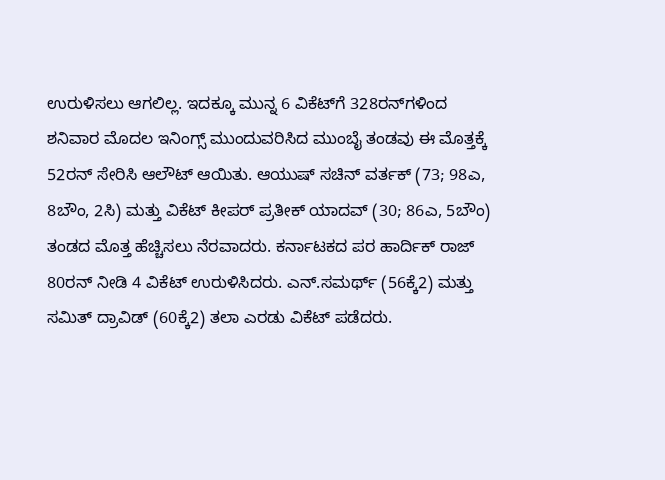ಉರುಳಿಸಲು ಆಗಲಿಲ್ಲ. ಇದಕ್ಕೂ ಮುನ್ನ 6 ವಿಕೆಟ್‌ಗೆ 328ರನ್‌ಗಳಿಂದ ಶನಿವಾರ ಮೊದಲ ಇನಿಂಗ್ಸ್‌ ಮುಂದುವರಿಸಿದ ಮುಂಬೈ ತಂಡವು ಈ ಮೊತ್ತಕ್ಕೆ 52ರನ್‌ ಸೇರಿಸಿ ಆಲೌಟ್‌ ಆಯಿತು. ಆಯುಷ್‌ ಸಚಿನ್‌ ವರ್ತಕ್‌ (73; 98ಎ, 8ಬೌಂ, 2ಸಿ) ಮತ್ತು ವಿಕೆಟ್‌ ಕೀಪರ್‌ ಪ್ರತೀಕ್‌ ಯಾದವ್‌ (30; 86ಎ, 5ಬೌಂ) ತಂಡದ ಮೊತ್ತ ಹೆಚ್ಚಿಸಲು ನೆರವಾದರು. ಕರ್ನಾಟಕದ ಪರ ಹಾರ್ದಿಕ್‌ ರಾಜ್‌ 80ರನ್‌ ನೀಡಿ 4 ವಿಕೆಟ್‌ ಉರುಳಿಸಿದರು. ಎನ್‌.ಸಮರ್ಥ್‌ (56ಕ್ಕೆ2) ಮತ್ತು ಸಮಿತ್‌ ದ್ರಾವಿಡ್‌ (60ಕ್ಕೆ2) ತಲಾ ಎರಡು ವಿಕೆಟ್‌ ಪಡೆದರು.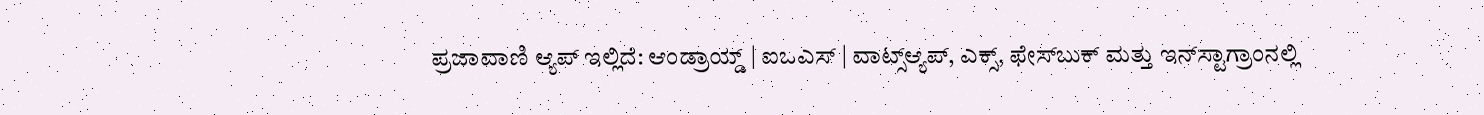ಪ್ರಜಾವಾಣಿ ಆ್ಯಪ್ ಇಲ್ಲಿದೆ: ಆಂಡ್ರಾಯ್ಡ್ | ಐಒಎಸ್ | ವಾಟ್ಸ್ಆ್ಯಪ್, ಎಕ್ಸ್, ಫೇಸ್‌ಬುಕ್ ಮತ್ತು ಇನ್‌ಸ್ಟಾಗ್ರಾಂನಲ್ಲಿ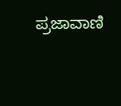ಪ್ರಜಾವಾಣಿ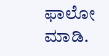ಫಾಲೋ ಮಾಡಿ.